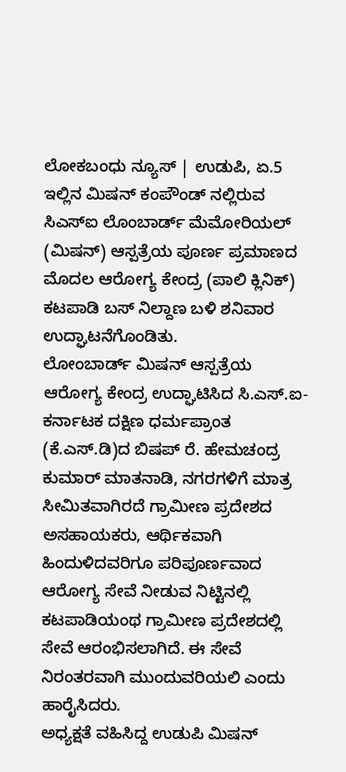ಲೋಕಬಂಧು ನ್ಯೂಸ್ | ಉಡುಪಿ, ಏ.5
ಇಲ್ಲಿನ ಮಿಷನ್ ಕಂಪೌಂಡ್ ನಲ್ಲಿರುವ ಸಿಎಸ್ಐ ಲೊಂಬಾರ್ಡ್ ಮೆಮೋರಿಯಲ್ (ಮಿಷನ್) ಆಸ್ಪತ್ರೆಯ ಪೂರ್ಣ ಪ್ರಮಾಣದ ಮೊದಲ ಆರೋಗ್ಯ ಕೇಂದ್ರ (ಪಾಲಿ ಕ್ಲಿನಿಕ್) ಕಟಪಾಡಿ ಬಸ್ ನಿಲ್ದಾಣ ಬಳಿ ಶನಿವಾರ ಉದ್ಘಾಟನೆಗೊಂಡಿತು.
ಲೋಂಬಾರ್ಡ್ ಮಿಷನ್ ಆಸ್ಪತ್ರೆಯ ಆರೋಗ್ಯ ಕೇಂದ್ರ ಉದ್ಘಾಟಿಸಿದ ಸಿ.ಎಸ್.ಐ-ಕರ್ನಾಟಕ ದಕ್ಷಿಣ ಧರ್ಮಪ್ರಾಂತ (ಕೆ.ಎಸ್.ಡಿ)ದ ಬಿಷಪ್ ರೆ. ಹೇಮಚಂದ್ರ ಕುಮಾರ್ ಮಾತನಾಡಿ, ನಗರಗಳಿಗೆ ಮಾತ್ರ ಸೀಮಿತವಾಗಿರದೆ ಗ್ರಾಮೀಣ ಪ್ರದೇಶದ ಅಸಹಾಯಕರು, ಆರ್ಥಿಕವಾಗಿ ಹಿಂದುಳಿದವರಿಗೂ ಪರಿಪೂರ್ಣವಾದ ಆರೋಗ್ಯ ಸೇವೆ ನೀಡುವ ನಿಟ್ಟಿನಲ್ಲಿ ಕಟಪಾಡಿಯಂಥ ಗ್ರಾಮೀಣ ಪ್ರದೇಶದಲ್ಲಿ ಸೇವೆ ಆರಂಭಿಸಲಾಗಿದೆ. ಈ ಸೇವೆ ನಿರಂತರವಾಗಿ ಮುಂದುವರಿಯಲಿ ಎಂದು ಹಾರೈಸಿದರು.
ಅಧ್ಯಕ್ಷತೆ ವಹಿಸಿದ್ದ ಉಡುಪಿ ಮಿಷನ್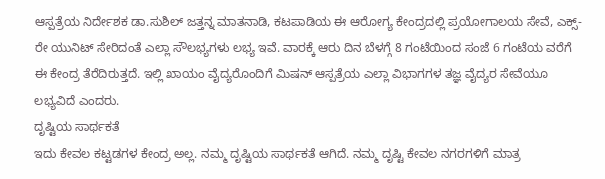ಆಸ್ಪತ್ರೆಯ ನಿರ್ದೇಶಕ ಡಾ.ಸುಶಿಲ್ ಜತ್ತನ್ನ ಮಾತನಾಡಿ, ಕಟಪಾಡಿಯ ಈ ಆರೋಗ್ಯ ಕೇಂದ್ರದಲ್ಲಿ ಪ್ರಯೋಗಾಲಯ ಸೇವೆ, ಎಕ್ಸ್-ರೇ ಯುನಿಟ್ ಸೇರಿದಂತೆ ಎಲ್ಲಾ ಸೌಲಭ್ಯಗಳು ಲಭ್ಯ ಇವೆ. ವಾರಕ್ಕೆ ಆರು ದಿನ ಬೆಳಗ್ಗೆ 8 ಗಂಟೆಯಿಂದ ಸಂಜೆ 6 ಗಂಟೆಯ ವರೆಗೆ ಈ ಕೇಂದ್ರ ತೆರೆದಿರುತ್ತದೆ. ಇಲ್ಲಿ ಖಾಯಂ ವೈದ್ಯರೊಂದಿಗೆ ಮಿಷನ್ ಆಸ್ಪತ್ರೆಯ ಎಲ್ಲಾ ವಿಭಾಗಗಳ ತಜ್ಞ ವೈದ್ಯರ ಸೇವೆಯೂ ಲಭ್ಯವಿದೆ ಎಂದರು.
ದೃಷ್ಟಿಯ ಸಾರ್ಥಕತೆ
ಇದು ಕೇವಲ ಕಟ್ಟಡಗಳ ಕೇಂದ್ರ ಅಲ್ಲ. ನಮ್ಮ ದೃಷ್ಟಿಯ ಸಾರ್ಥಕತೆ ಆಗಿದೆ. ನಮ್ಮ ದೃಷ್ಟಿ ಕೇವಲ ನಗರಗಳಿಗೆ ಮಾತ್ರ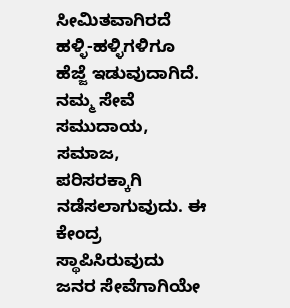ಸೀಮಿತವಾಗಿರದೆ ಹಳ್ಳಿ-ಹಳ್ಳಿಗಳಿಗೂ ಹೆಜ್ಜೆ ಇಡುವುದಾಗಿದೆ. ನಮ್ಮ ಸೇವೆ ಸಮುದಾಯ, ಸಮಾಜ, ಪರಿಸರಕ್ಕಾಗಿ ನಡೆಸಲಾಗುವುದು. ಈ ಕೇಂದ್ರ ಸ್ಥಾಪಿಸಿರುವುದು ಜನರ ಸೇವೆಗಾಗಿಯೇ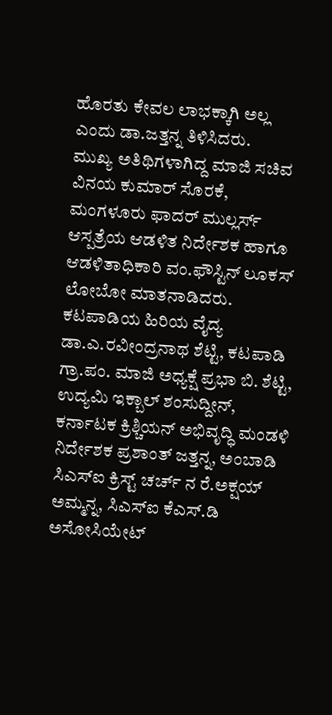ಹೊರತು ಕೇವಲ ಲಾಭಕ್ಕಾಗಿ ಅಲ್ಲ ಎಂದು ಡಾ.ಜತ್ತನ್ನ ತಿಳಿಸಿದರು.
ಮುಖ್ಯ ಅತಿಥಿಗಳಾಗಿದ್ದ ಮಾಜಿ ಸಚಿವ ವಿನಯ ಕುಮಾರ್ ಸೊರಕೆ, ಮಂಗಳೂರು ಫಾದರ್ ಮುಲ್ಲರ್ಸ್ ಆಸ್ಪತ್ರೆಯ ಆಡಳಿತ ನಿರ್ದೇಶಕ ಹಾಗೂ ಆಡಳಿತಾಧಿಕಾರಿ ವಂ.ಫೌಸ್ಟಿನ್ ಲೂಕಸ್ ಲೋಬೋ ಮಾತನಾಡಿದರು.
ಕಟಪಾಡಿಯ ಹಿರಿಯ ವೈದ್ಯ ಡಾ.ಎ.ರವೀಂದ್ರನಾಥ ಶೆಟ್ಟಿ, ಕಟಪಾಡಿ ಗ್ರಾ.ಪಂ. ಮಾಜಿ ಅಧ್ಯಕ್ಷೆ ಪ್ರಭಾ ಬಿ. ಶೆಟ್ಟಿ, ಉದ್ಯಮಿ ಇಕ್ಬಾಲ್ ಶಂಸುದ್ದೀನ್, ಕರ್ನಾಟಕ ಕ್ರಿಶ್ಚಿಯನ್ ಅಭಿವೃದ್ಧಿ ಮಂಡಳಿ ನಿರ್ದೇಶಕ ಪ್ರಶಾಂತ್ ಜತ್ತನ್ನ, ಅಂಬಾಡಿ ಸಿಎಸ್ಐ ಕ್ರಿಸ್ಟ್ ಚರ್ಚ್ ನ ರೆ.ಅಕ್ಷಯ್ ಅಮ್ಮನ್ನ, ಸಿಎಸ್ಐ ಕೆಎಸ್.ಡಿ ಅಸೋಸಿಯೇಟ್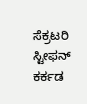ಸೆಕ್ರಟರಿ ಸ್ಟೀಫನ್ ಕರ್ಕಡ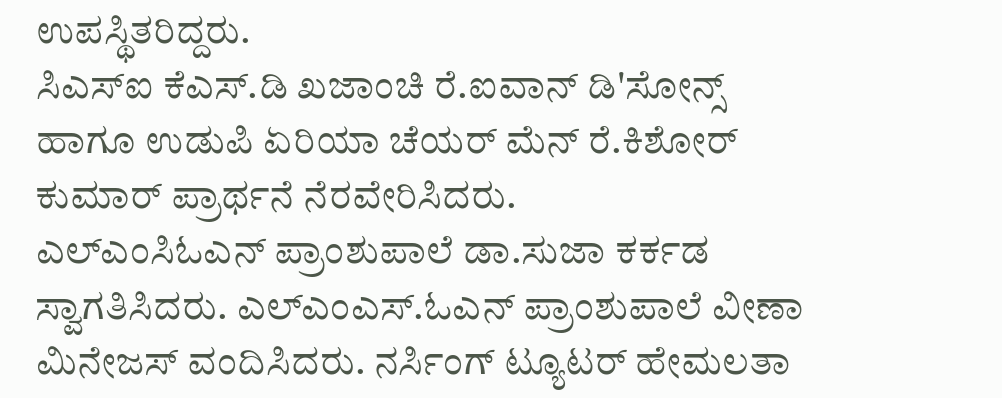ಉಪಸ್ಥಿತರಿದ್ದರು.
ಸಿಎಸ್ಐ ಕೆಎಸ್.ಡಿ ಖಜಾಂಚಿ ರೆ.ಐವಾನ್ ಡಿ'ಸೋನ್ಸ್ ಹಾಗೂ ಉಡುಪಿ ಏರಿಯಾ ಚೆಯರ್ ಮೆನ್ ರೆ.ಕಿಶೋರ್ ಕುಮಾರ್ ಪ್ರಾರ್ಥನೆ ನೆರವೇರಿಸಿದರು.
ಎಲ್ಎಂಸಿಓಎನ್ ಪ್ರಾಂಶುಪಾಲೆ ಡಾ.ಸುಜಾ ಕರ್ಕಡ ಸ್ವಾಗತಿಸಿದರು. ಎಲ್ಎಂಎಸ್.ಓಎನ್ ಪ್ರಾಂಶುಪಾಲೆ ವೀಣಾ ಮಿನೇಜಸ್ ವಂದಿಸಿದರು. ನರ್ಸಿಂಗ್ ಟ್ಯೂಟರ್ ಹೇಮಲತಾ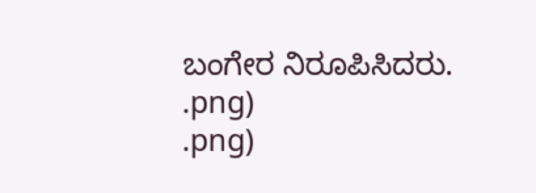ಬಂಗೇರ ನಿರೂಪಿಸಿದರು.
.png)
.png)